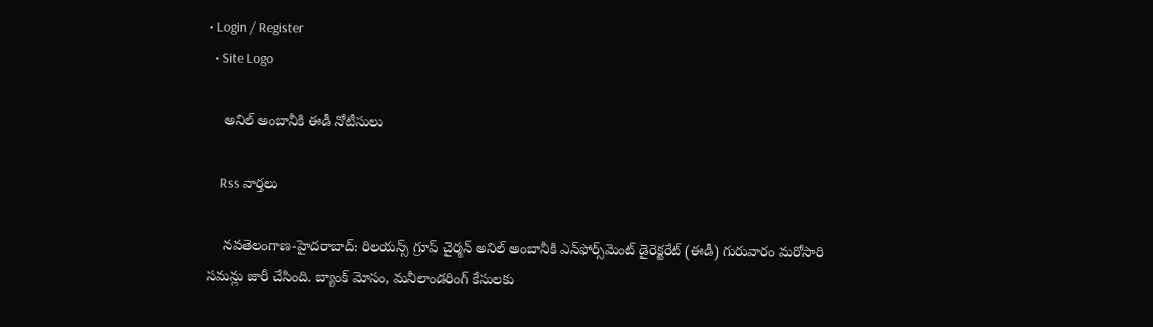• Login / Register
  • Site Logo

    అనిల్ అంబానీకి ఈడీ నోటీసులు

    Rss వార్తలు

    న‌వ‌తెలంగాణ‌-హైద‌రాబాద్‌: రిలయన్స్‌ గ్రూప్‌ చైర్మన్‌ అనిల్‌ అంబానీకి ఎన్‌ఫోర్స్‌మెంట్‌ డైరెక్టరేట్ (ఈడీ) గురువారం మరోసారి సమన్లు జారీ చేసింది. బ్యాంక్‌ మోసం, మనీలాండరింగ్‌ కేసులకు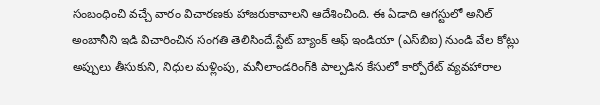సంబంధించి వచ్చే వారం విచారణకు హాజరుకావాలని ఆదేశించింది. ఈ ఏడాది ఆగస్టులో అనిల్‌ అంబానీని ఇడి విచారించిన సంగతి తెలిసిందే.స్టేట్‌ బ్యాంక్‌ ఆఫ్‌ ఇండియా (ఎస్‌బిఐ) నుండి వేల కోట్లు అప్పులు తీసుకుని, నిధుల మళ్లింపు, మనీలాండరింగ్‌కి పాల్పడిన కేసులో కార్పోరేట్‌ వ్యవహారాల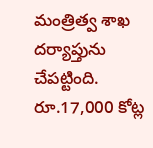మంత్రిత్వ శాఖ దర్యాప్తును చేపట్టింది. రూ.17,000 కోట్ల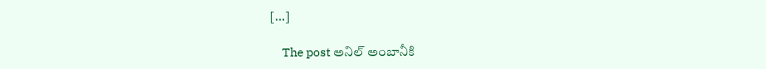[…]

    The post అనిల్‌ అంబానీకి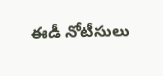ఈడీ నోటీసులు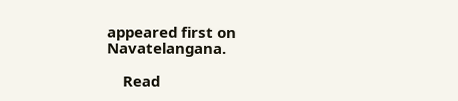appeared first on Navatelangana.

    Read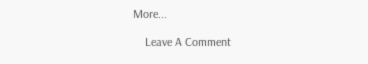More...

    Leave A Comment